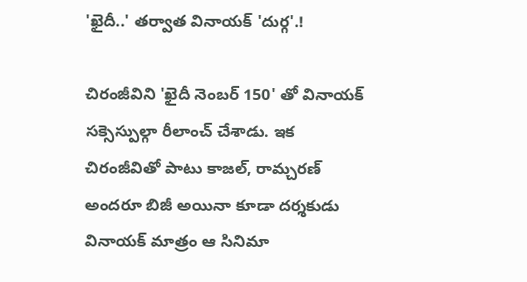'ఖైదీ..' తర్వాత వినాయక్ 'దుర్గ'.!

చిరంజీవిని 'ఖైదీ నెంబర్ 150' తో వినాయక్ సక్సెస్పుల్గా రీలాంచ్ చేశాడు. ఇక చిరంజీవితో పాటు కాజల్, రామ్చరణ్ అందరూ బిజీ అయినా కూడా దర్శకుడు వినాయక్ మాత్రం ఆ సినిమా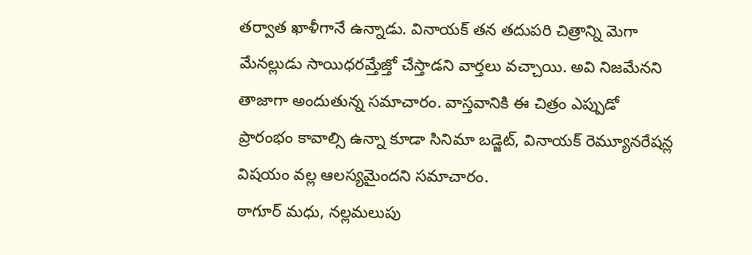తర్వాత ఖాళీగానే ఉన్నాడు. వినాయక్ తన తదుపరి చిత్రాన్ని మెగా మేనల్లుడు సాయిధరమ్తేజ్తో చేస్తాడని వార్తలు వచ్చాయి. అవి నిజమేనని తాజాగా అందుతున్న సమాచారం. వాస్తవానికి ఈ చిత్రం ఎప్పుడో ప్రారంభం కావాల్సి ఉన్నా కూడా సినిమా బడ్జెట్, వినాయక్ రెమ్యూనరేషన్ల విషయం వల్ల ఆలస్యమైందని సమాచారం.
ఠాగూర్ మధు, నల్లమలుపు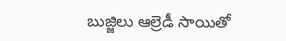బుజ్జిలు ఆల్రెడీ సాయితో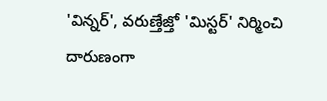'విన్నర్', వరుణ్తేజ్తో 'మిస్టర్' నిర్మించి దారుణంగా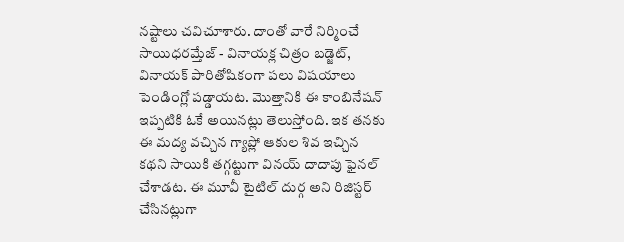నష్టాలు చవిచూశారు. దాంతో వారే నిర్మించే సాయిధరమ్తేజ్ - వినాయక్ల చిత్రం బడ్జెట్, వినాయక్ పారితోషికంగా పలు విషయాలు పెండింగ్లో పడ్డాయట. మొత్తానికి ఈ కాంబినేషన్ ఇప్పటికి ఓకే అయినట్లు తెలుస్తోంది. ఇక తనకు ఈ మద్య వచ్చిన గ్యాప్లో ఆకుల శివ ఇచ్చిన కథని సాయికి తగ్గట్టుగా వినయ్ దాదాపు ఫైనల్ చేశాడట. ఈ మూవీ టైటిల్ దుర్గ అని రిజిస్టర్ చేసినట్లుగా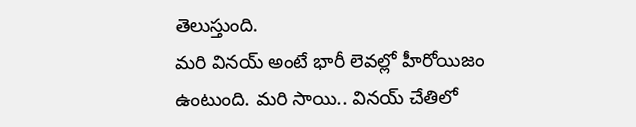తెలుస్తుంది.
మరి వినయ్ అంటే భారీ లెవల్లో హీరోయిజం ఉంటుంది. మరి సాయి.. వినయ్ చేతిలో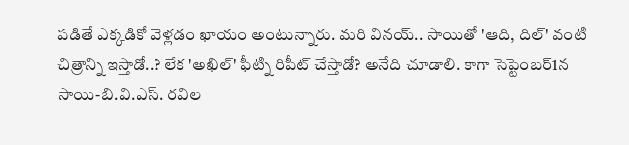పడితే ఎక్కడికో వెళ్లడం ఖాయం అంటున్నారు. మరి వినయ్.. సాయితో 'ఆది, దిల్' వంటి చిత్రాన్ని ఇస్తాడో..? లేక 'అఖిల్' ఫీట్ని రిపీట్ చేస్తాడో? అనేది చూడాలి. కాగా సెప్టెంబర్1న సాయి-బి.వి.ఎస్. రవిల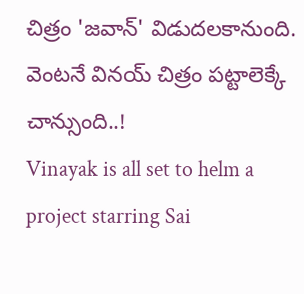చిత్రం 'జవాన్' విడుదలకానుంది. వెంటనే వినయ్ చిత్రం పట్టాలెక్కే చాన్సుంది..!
Vinayak is all set to helm a project starring Sai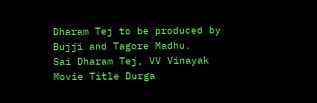Dharam Tej to be produced by Bujji and Tagore Madhu.
Sai Dharam Tej, VV Vinayak Movie Title Durga